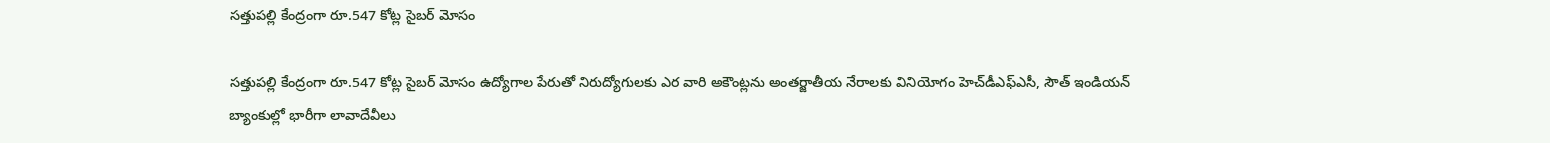సత్తుపల్లి కేంద్రంగా రూ.547 కోట్ల సైబర్‌ మోసం

సత్తుపల్లి కేంద్రంగా రూ.547 కోట్ల సైబర్‌ మోసం ఉద్యోగాల పేరుతో నిరుద్యోగులకు ఎర‌ వారి అకౌంట్ల‌ను అంతర్జాతీయ నేరాలకు వినియోగం హెచ్‌డీఎఫ్ఎసీ, సౌత్ ఇండియన్ బ్యాంకుల్లో భారీగా లావాదేవీలు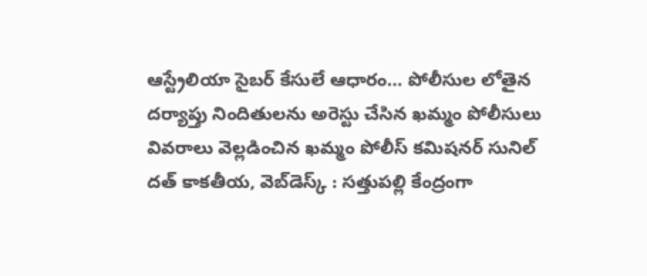ఆస్ట్రేలియా సైబర్ కేసులే ఆధారం… పోలీసుల లోతైన దర్యాప్తు నిందితుల‌ను అరెస్టు చేసిన ఖ‌మ్మం పోలీసులు వివ‌రాలు వెల్ల‌డించిన ఖ‌మ్మం పోలీస్ క‌మిష‌న‌ర్ సునిల్ ద‌త్‌ కాకతీయ, వెబ్‌డెస్క్ : సత్తుపల్లి కేంద్రంగా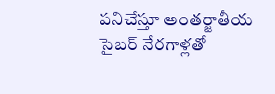పనిచేస్తూ అంతర్జాతీయ సైబర్ నేరగాళ్లతో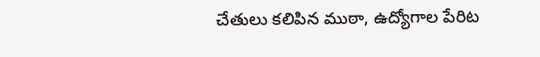చేతులు కలిపిన ముఠా, ఉద్యోగాల పేరిట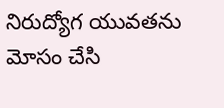నిరుద్యోగ యువతను మోసం చేసి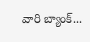వారి బ్యాంక్...